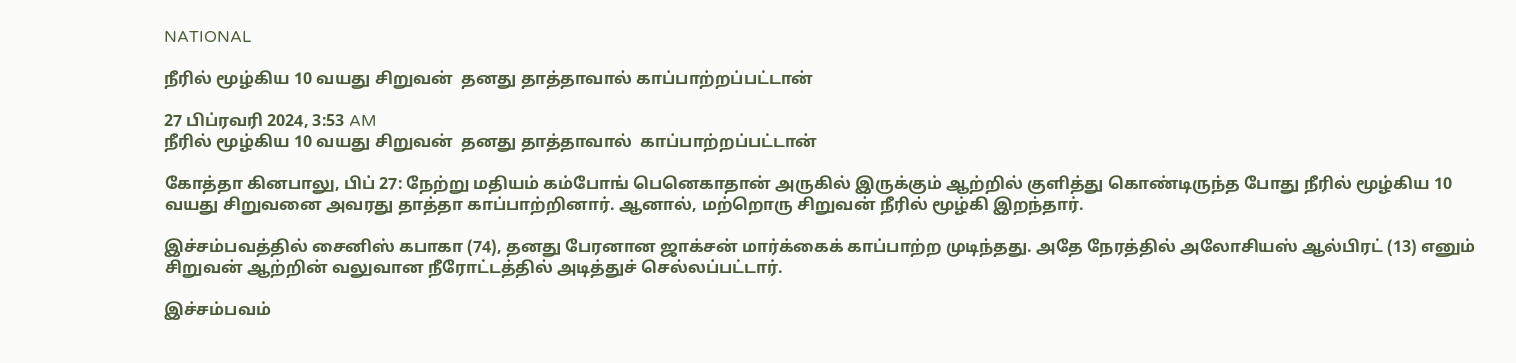NATIONAL

நீரில் மூழ்கிய 10 வயது சிறுவன்  தனது தாத்தாவால் காப்பாற்றப்பட்டான்

27 பிப்ரவரி 2024, 3:53 AM
நீரில் மூழ்கிய 10 வயது சிறுவன்  தனது தாத்தாவால்  காப்பாற்றப்பட்டான்

கோத்தா கினபாலு, பிப் 27: நேற்று மதியம் கம்போங் பெனெகாதான் அருகில் இருக்கும் ஆற்றில் குளித்து கொண்டிருந்த போது நீரில் மூழ்கிய 10 வயது சிறுவனை அவரது தாத்தா காப்பாற்றினார். ஆனால், மற்றொரு சிறுவன் நீரில் மூழ்கி இறந்தார்.

இச்சம்பவத்தில் சைனிஸ் கபாகா (74), தனது பேரனான ஜாக்சன் மார்க்கைக் காப்பாற்ற முடிந்தது. அதே நேரத்தில் அலோசியஸ் ஆல்பிரட் (13) எனும் சிறுவன் ஆற்றின் வலுவான நீரோட்டத்தில் அடித்துச் செல்லப்பட்டார்.

இச்சம்பவம்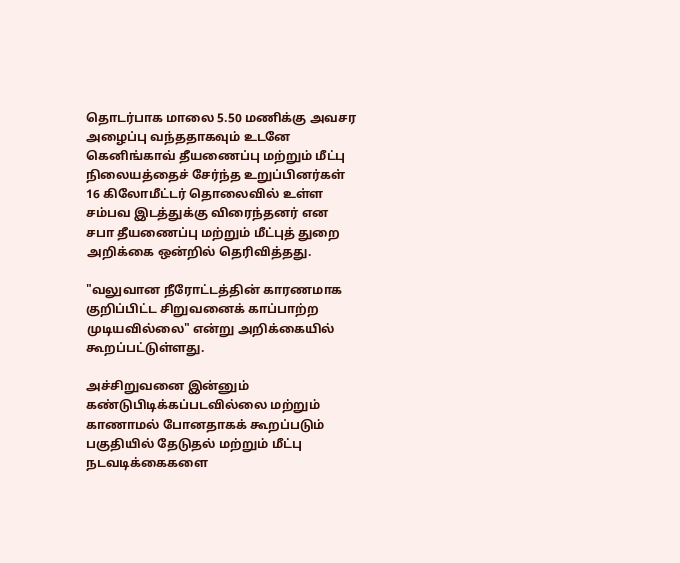தொடர்பாக மாலை 5.50 மணிக்கு அவசர அழைப்பு வந்ததாகவும் உடனே கெனிங்காவ் தீயணைப்பு மற்றும் மீட்பு நிலையத்தைச் சேர்ந்த உறுப்பினர்கள் 16 கிலோமீட்டர் தொலைவில் உள்ள சம்பவ இடத்துக்கு விரைந்தனர் என சபா தீயணைப்பு மற்றும் மீட்புத் துறை அறிக்கை ஒன்றில் தெரிவித்தது.

"வலுவான நீரோட்டத்தின் காரணமாக குறிப்பிட்ட சிறுவனைக் காப்பாற்ற முடியவில்லை" என்று அறிக்கையில் கூறப்பட்டுள்ளது.

அச்சிறுவனை இன்னும் கண்டுபிடிக்கப்படவில்லை மற்றும் காணாமல் போனதாகக் கூறப்படும் பகுதியில் தேடுதல் மற்றும் மீட்பு நடவடிக்கைகளை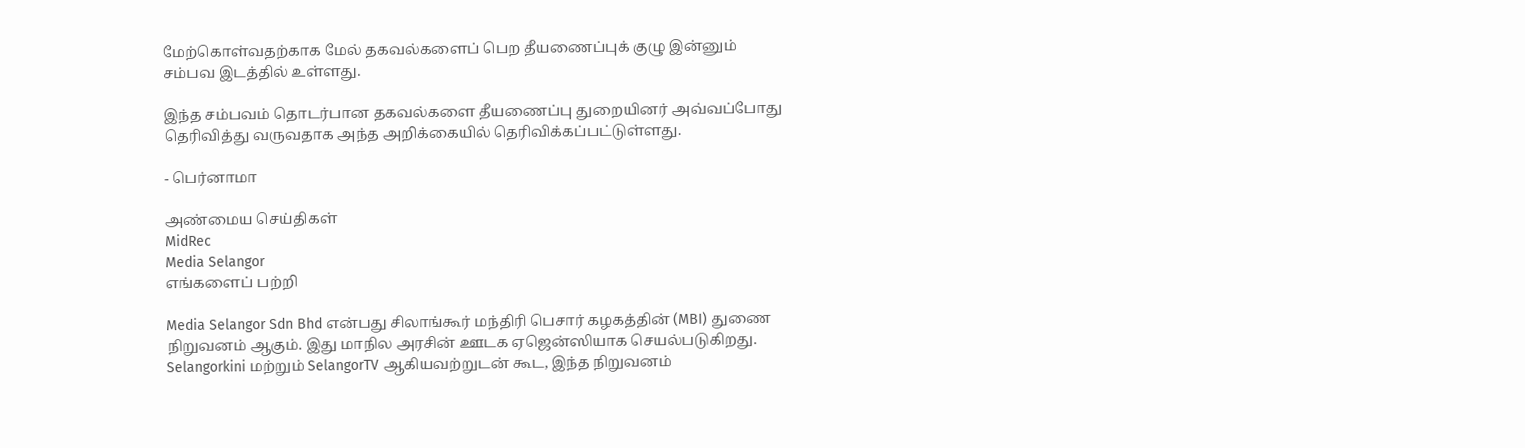மேற்கொள்வதற்காக மேல் தகவல்களைப் பெற தீயணைப்புக் குழு இன்னும் சம்பவ இடத்தில் உள்ளது.

இந்த சம்பவம் தொடர்பான தகவல்களை தீயணைப்பு துறையினர் அவ்வப்போது தெரிவித்து வருவதாக அந்த அறிக்கையில் தெரிவிக்கப்பட்டுள்ளது.

- பெர்னாமா

அண்மைய செய்திகள்
MidRec
Media Selangor
எங்களைப் பற்றி

Media Selangor Sdn Bhd என்பது சிலாங்கூர் மந்திரி பெசார் கழகத்தின் (MBI) துணை நிறுவனம் ஆகும். இது மாநில அரசின் ஊடக ஏஜென்ஸியாக செயல்படுகிறது. Selangorkini மற்றும் SelangorTV ஆகியவற்றுடன் கூட, இந்த நிறுவனம்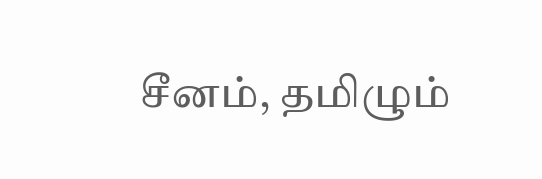சீனம், தமிழும்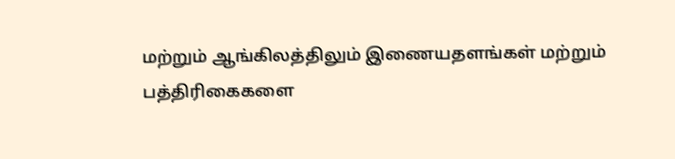மற்றும் ஆங்கிலத்திலும் இணையதளங்கள் மற்றும் பத்திரிகைகளை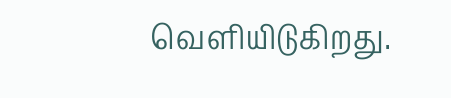வெளியிடுகிறது.